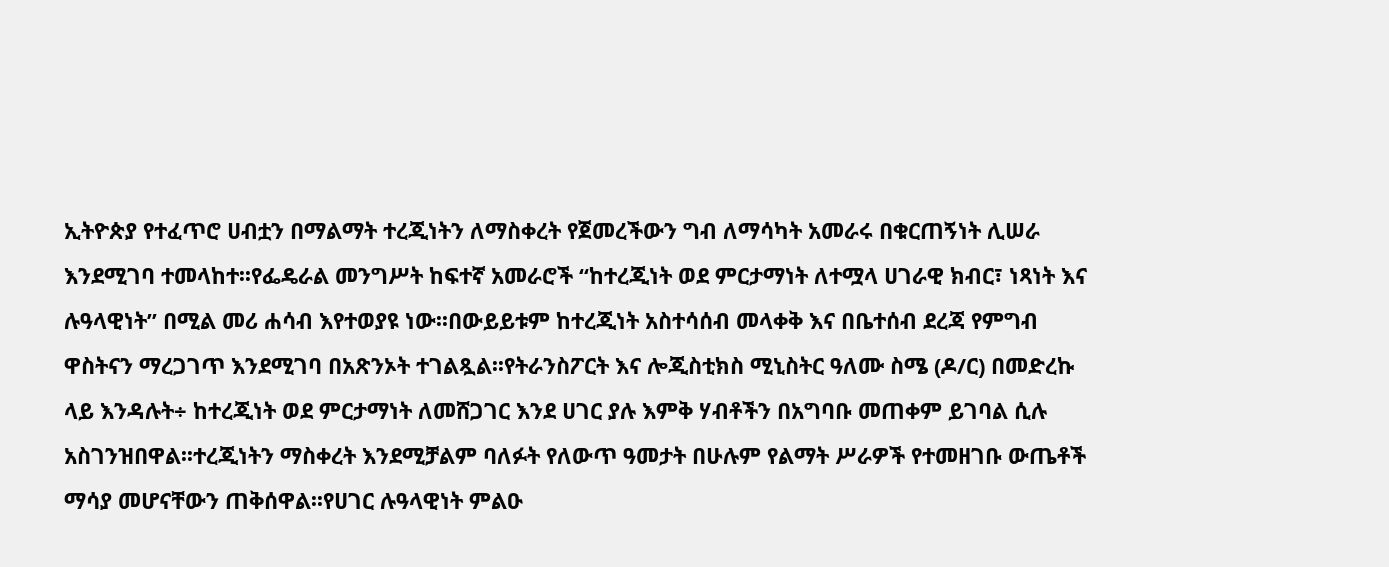ኢትዮጵያ የተፈጥሮ ሀብቷን በማልማት ተረጂነትን ለማስቀረት የጀመረችውን ግብ ለማሳካት አመራሩ በቁርጠኝነት ሊሠራ እንደሚገባ ተመላከተ፡፡የፌዴራል መንግሥት ከፍተኛ አመራሮች “ከተረጂነት ወደ ምርታማነት ለተሟላ ሀገራዊ ክብር፣ ነጻነት እና ሉዓላዊነት” በሚል መሪ ሐሳብ እየተወያዩ ነው፡፡በውይይቱም ከተረጂነት አስተሳሰብ መላቀቅ እና በቤተሰብ ደረጃ የምግብ ዋስትናን ማረጋገጥ እንደሚገባ በአጽንኦት ተገልጿል፡፡የትራንስፖርት እና ሎጂስቲክስ ሚኒስትር ዓለሙ ስሜ (ዶ/ር) በመድረኩ ላይ እንዳሉት÷ ከተረጂነት ወደ ምርታማነት ለመሸጋገር እንደ ሀገር ያሉ እምቅ ሃብቶችን በአግባቡ መጠቀም ይገባል ሲሉ አስገንዝበዋል፡፡ተረጂነትን ማስቀረት እንደሚቻልም ባለፉት የለውጥ ዓመታት በሁሉም የልማት ሥራዎች የተመዘገቡ ውጤቶች ማሳያ መሆናቸውን ጠቅሰዋል፡፡የሀገር ሉዓላዊነት ምልዑ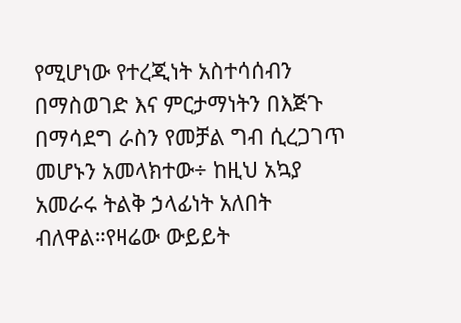የሚሆነው የተረጂነት አስተሳሰብን በማስወገድ እና ምርታማነትን በእጅጉ በማሳደግ ራስን የመቻል ግብ ሲረጋገጥ መሆኑን አመላክተው÷ ከዚህ አኳያ አመራሩ ትልቅ ኃላፊነት አለበት ብለዋል።የዛሬው ውይይት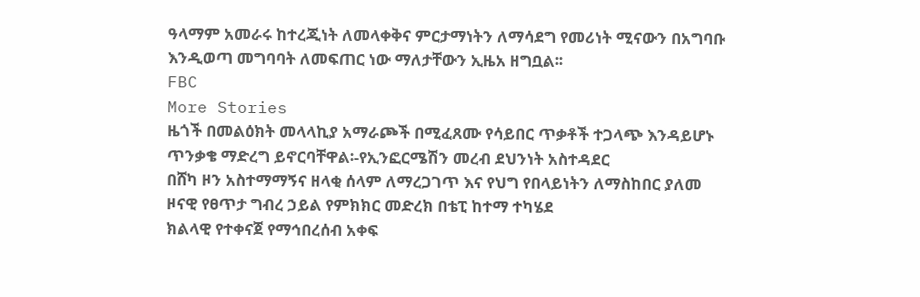ዓላማም አመራሩ ከተረጂነት ለመላቀቅና ምርታማነትን ለማሳደግ የመሪነት ሚናውን በአግባቡ እንዲወጣ መግባባት ለመፍጠር ነው ማለታቸውን ኢዜአ ዘግቧል፡፡
FBC
More Stories
ዜጎች በመልዕክት መላላኪያ አማራጮች በሚፈጸሙ የሳይበር ጥቃቶች ተጋላጭ እንዳይሆኑ ጥንቃቄ ማድረግ ይኖርባቸዋል፡-የኢንፎርሜሽን መረብ ደህንነት አስተዳደር
በሸካ ዞን አስተማማኝና ዘላቂ ሰላም ለማረጋገጥ እና የህግ የበላይነትን ለማስከበር ያለመ ዞናዊ የፀጥታ ግብረ ኃይል የምክክር መድረክ በቴፒ ከተማ ተካሄደ
ክልላዊ የተቀናጀ የማኅበረሰብ አቀፍ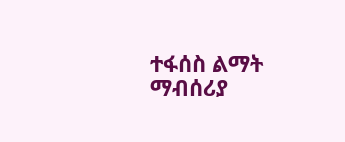ተፋሰስ ልማት ማብሰሪያ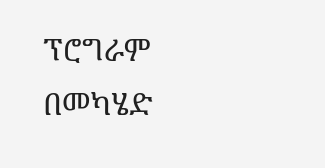ፕሮግራም በመካሄድ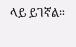ላይ ይገኛል።